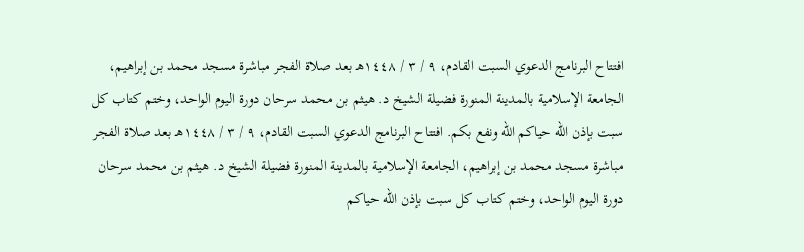افتتاح البرنامج الدعوي السبت القادم، ٩ / ٣ / ١٤٤٨هـ بعد صلاة الفجر مباشرة مسجد محمد بن إبراهيم، الجامعة الإسلامية بالمدينة المنورة فضيلة الشيخ د. هيثم بن محمد سرحان دورة اليوم الواحد، وختم كتاب كل سبت بإذن الله حياكم الله ونفع بكم. افتتاح البرنامج الدعوي السبت القادم، ٩ / ٣ / ١٤٤٨هـ بعد صلاة الفجر مباشرة مسجد محمد بن إبراهيم، الجامعة الإسلامية بالمدينة المنورة فضيلة الشيخ د. هيثم بن محمد سرحان دورة اليوم الواحد، وختم كتاب كل سبت بإذن الله حياكم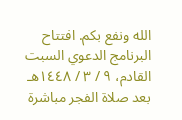الله ونفع بكم. افتتاح البرنامج الدعوي السبت القادم، ٩ / ٣ / ١٤٤٨هـ بعد صلاة الفجر مباشرة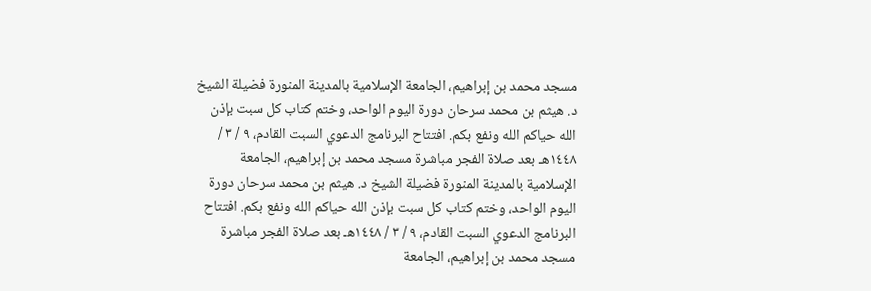مسجد محمد بن إبراهيم، الجامعة الإسلامية بالمدينة المنورة فضيلة الشيخ د. هيثم بن محمد سرحان دورة اليوم الواحد، وختم كتاب كل سبت بإذن الله حياكم الله ونفع بكم. افتتاح البرنامج الدعوي السبت القادم، ٩ / ٣ / ١٤٤٨هـ بعد صلاة الفجر مباشرة مسجد محمد بن إبراهيم، الجامعة الإسلامية بالمدينة المنورة فضيلة الشيخ د. هيثم بن محمد سرحان دورة اليوم الواحد، وختم كتاب كل سبت بإذن الله حياكم الله ونفع بكم. افتتاح البرنامج الدعوي السبت القادم، ٩ / ٣ / ١٤٤٨هـ بعد صلاة الفجر مباشرة مسجد محمد بن إبراهيم، الجامعة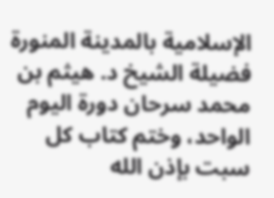الإسلامية بالمدينة المنورة فضيلة الشيخ د. هيثم بن محمد سرحان دورة اليوم الواحد، وختم كتاب كل سبت بإذن الله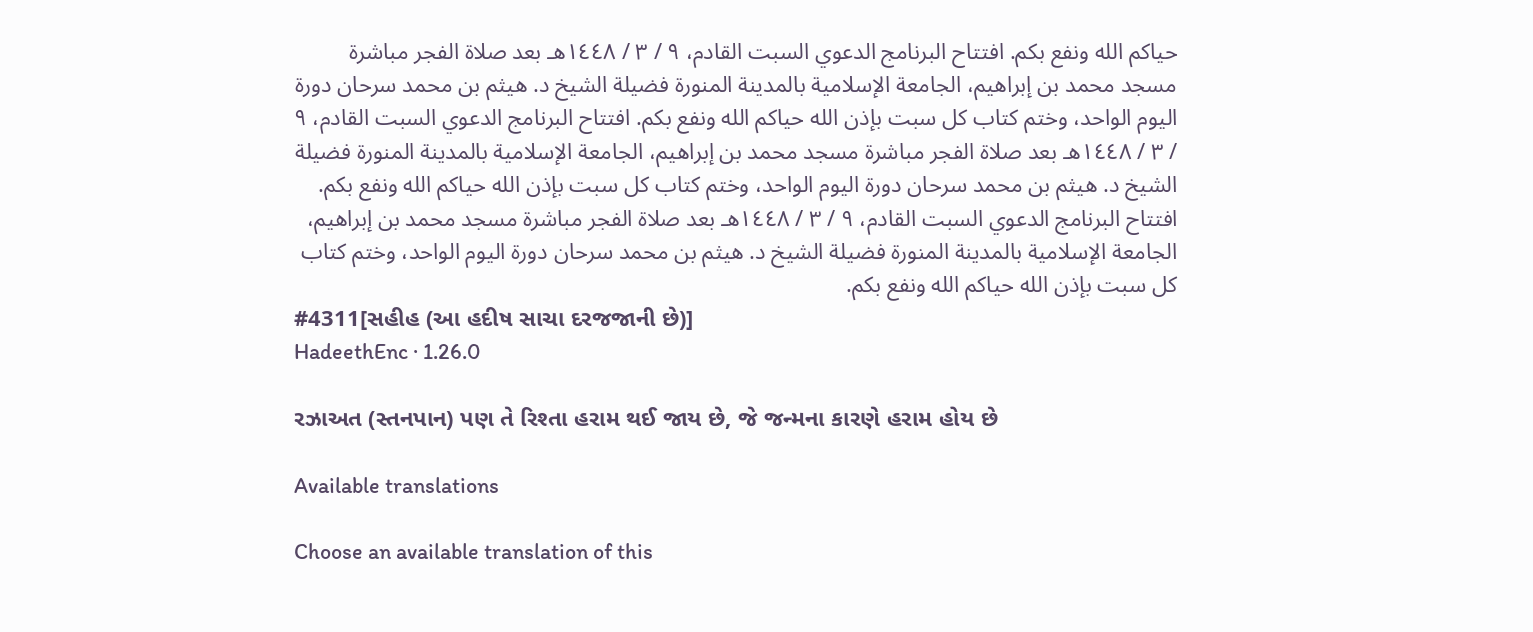حياكم الله ونفع بكم. افتتاح البرنامج الدعوي السبت القادم، ٩ / ٣ / ١٤٤٨هـ بعد صلاة الفجر مباشرة مسجد محمد بن إبراهيم، الجامعة الإسلامية بالمدينة المنورة فضيلة الشيخ د. هيثم بن محمد سرحان دورة اليوم الواحد، وختم كتاب كل سبت بإذن الله حياكم الله ونفع بكم. افتتاح البرنامج الدعوي السبت القادم، ٩ / ٣ / ١٤٤٨هـ بعد صلاة الفجر مباشرة مسجد محمد بن إبراهيم، الجامعة الإسلامية بالمدينة المنورة فضيلة الشيخ د. هيثم بن محمد سرحان دورة اليوم الواحد، وختم كتاب كل سبت بإذن الله حياكم الله ونفع بكم. افتتاح البرنامج الدعوي السبت القادم، ٩ / ٣ / ١٤٤٨هـ بعد صلاة الفجر مباشرة مسجد محمد بن إبراهيم، الجامعة الإسلامية بالمدينة المنورة فضيلة الشيخ د. هيثم بن محمد سرحان دورة اليوم الواحد، وختم كتاب كل سبت بإذن الله حياكم الله ونفع بكم.
#4311[સહીહ (આ હદીષ સાચા દરજજાની છે)]
HadeethEnc · 1.26.0

રઝાઅત (સ્તનપાન) પણ તે રિશ્તા હરામ થઈ જાય છે, જે જન્મના કારણે હરામ હોય છે

Available translations

Choose an available translation of this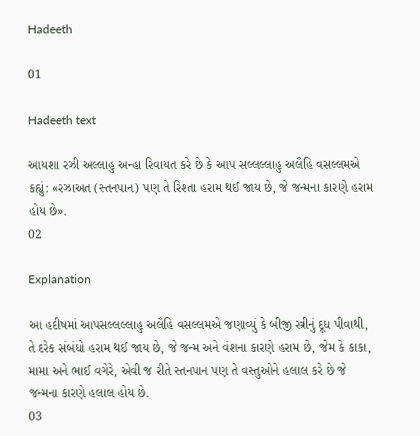Hadeeth

01

Hadeeth text

આયશા રઝી અલ્લાહુ અન્હા રિવાયત કરે છે કે આપ સલ્લલ્લાહુ અલૈહિ વસલ્લમએ કહ્યું: «રઝાઅત (સ્તનપાન) પણ તે રિશ્તા હરામ થઈ જાય છે, જે જન્મના કારણે હરામ હોય છે».
02

Explanation

આ હદીષમાં આપસલ્લલ્લાહુ અલૈહિ વસલ્લમએ જણાવ્યું કે બીજી સ્ત્રીનું દૂધ પીવાથી, તે દરેક સંબંધો હરામ થઈ જાય છે, જે જન્મ અને વંશના કારણે હરામ છે, જેમ કે કાકા, મામા અને ભાઈ વગેરે, એવી જ રીતે સ્તનપાન પણ તે વસ્તુઓને હલાલ કરે છે જે જન્મના કારણે હલાલ હોય છે.
03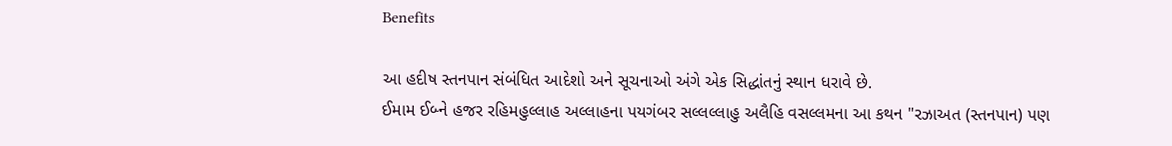Benefits

આ હદીષ સ્તનપાન સંબંધિત આદેશો અને સૂચનાઓ અંગે એક સિદ્ધાંતનું સ્થાન ધરાવે છે.
ઈમામ ઈબ્ને હજર રહિમહુલ્લાહ અલ્લાહના પયગંબર સલ્લલ્લાહુ અલૈહિ વસલ્લમના આ કથન "રઝાઅત (સ્તનપાન) પણ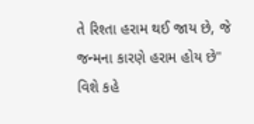તે રિશ્તા હરામ થઈ જાય છે, જે જન્મના કારણે હરામ હોય છે" વિશે કહે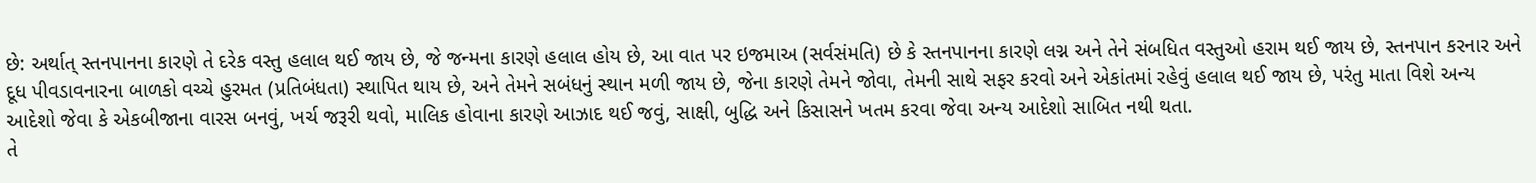છે: અર્થાત્ સ્તનપાનના કારણે તે દરેક વસ્તુ હલાલ થઈ જાય છે, જે જન્મના કારણે હલાલ હોય છે, આ વાત પર ઇજમાઅ (સર્વસંમતિ) છે કે સ્તનપાનના કારણે લગ્ન અને તેને સંબધિત વસ્તુઓ હરામ થઈ જાય છે, સ્તનપાન કરનાર અને દૂધ પીવડાવનારના બાળકો વચ્ચે હુરમત (પ્રતિબંધતા) સ્થાપિત થાય છે, અને તેમને સબંધનું સ્થાન મળી જાય છે, જેના કારણે તેમને જોવા, તેમની સાથે સફર કરવો અને એકાંતમાં રહેવું હલાલ થઈ જાય છે, પરંતુ માતા વિશે અન્ય આદેશો જેવા કે એકબીજાના વારસ બનવું, ખર્ચ જરૂરી થવો, માલિક હોવાના કારણે આઝાદ થઈ જવું, સાક્ષી, બુદ્ધિ અને કિસાસને ખતમ કરવા જેવા અન્ય આદેશો સાબિત નથી થતા.
તે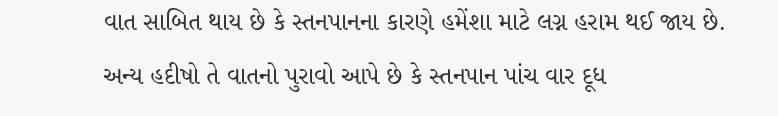વાત સાબિત થાય છે કે સ્તનપાનના કારણે હમેંશા માટે લગ્ન હરામ થઈ જાય છે.
અન્ય હદીષો તે વાતનો પુરાવો આપે છે કે સ્તનપાન પાંચ વાર દૂધ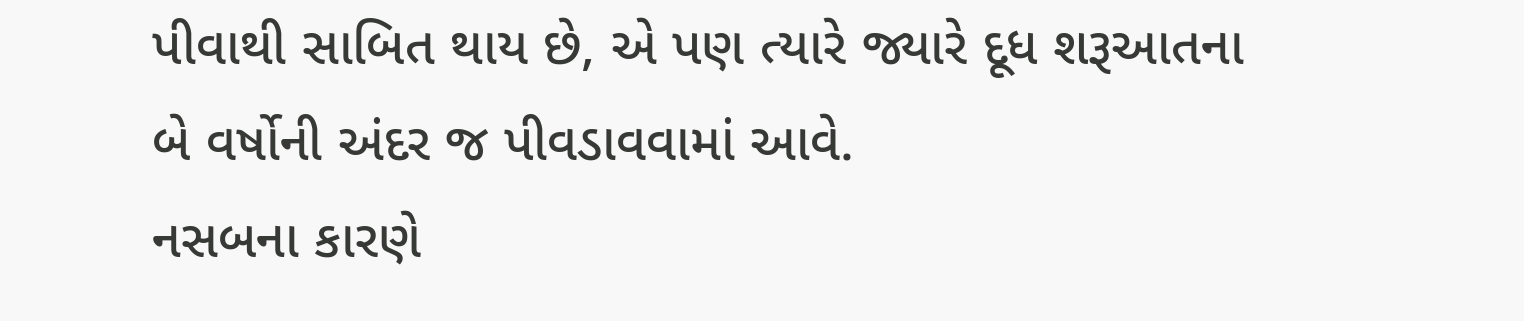પીવાથી સાબિત થાય છે, એ પણ ત્યારે જ્યારે દૂધ શરૂઆતના બે વર્ષોની અંદર જ પીવડાવવામાં આવે.
નસબના કારણે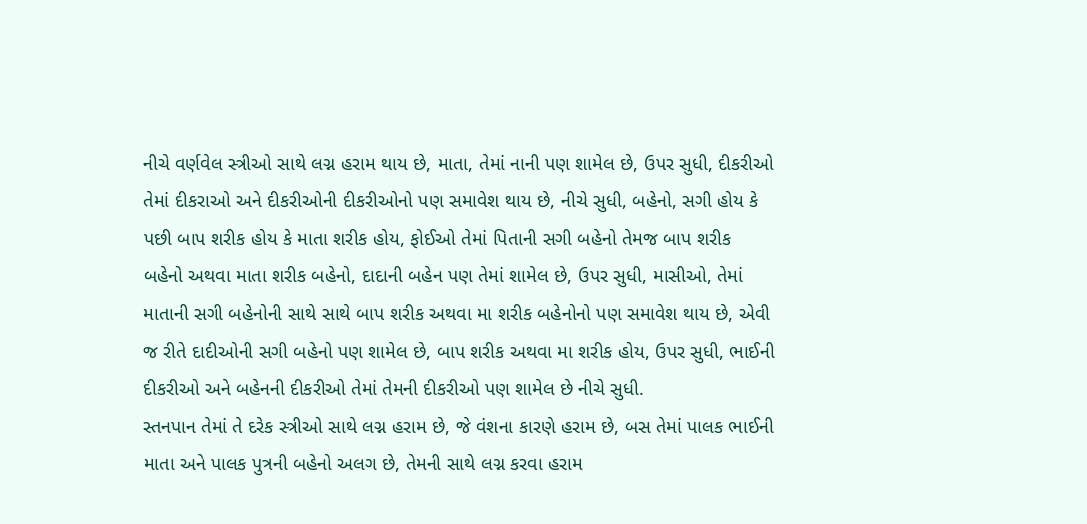નીચે વર્ણવેલ સ્ત્રીઓ સાથે લગ્ન હરામ થાય છે, માતા, તેમાં નાની પણ શામેલ છે, ઉપર સુધી, દીકરીઓ તેમાં દીકરાઓ અને દીકરીઓની દીકરીઓનો પણ સમાવેશ થાય છે, નીચે સુધી, બહેનો, સગી હોય કે પછી બાપ શરીક હોય કે માતા શરીક હોય, ફોઈઓ તેમાં પિતાની સગી બહેનો તેમજ બાપ શરીક બહેનો અથવા માતા શરીક બહેનો, દાદાની બહેન પણ તેમાં શામેલ છે, ઉપર સુધી, માસીઓ, તેમાં માતાની સગી બહેનોની સાથે સાથે બાપ શરીક અથવા મા શરીક બહેનોનો પણ સમાવેશ થાય છે, એવી જ રીતે દાદીઓની સગી બહેનો પણ શામેલ છે, બાપ શરીક અથવા મા શરીક હોય, ઉપર સુધી, ભાઈની દીકરીઓ અને બહેનની દીકરીઓ તેમાં તેમની દીકરીઓ પણ શામેલ છે નીચે સુધી.
સ્તનપાન તેમાં તે દરેક સ્ત્રીઓ સાથે લગ્ન હરામ છે, જે વંશના કારણે હરામ છે, બસ તેમાં પાલક ભાઈની માતા અને પાલક પુત્રની બહેનો અલગ છે, તેમની સાથે લગ્ન કરવા હરામ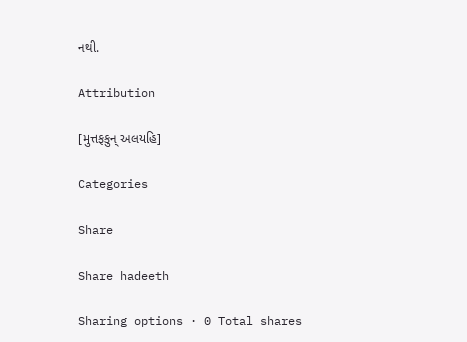નથી.

Attribution

[મુત્તફકુન્ અલયહિ]

Categories

Share

Share hadeeth

Sharing options · 0 Total shares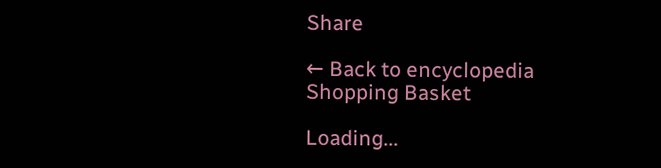Share

← Back to encyclopedia
Shopping Basket

Loading...